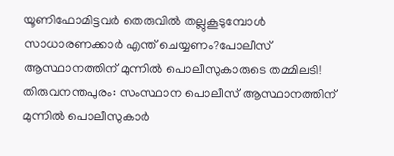യൂണിഫോമിട്ടവർ തെരുവിൽ തല്ലുകൂടുമ്പോൾ സാധാരണക്കാർ എന്ത് ചെയ്യണം?പോലീസ് ആസ്ഥാനത്തിന് മുന്നിൽ പൊലീസുകാരുടെ തമ്മിലടി!
തിരുവനന്തപുരം: സംസ്ഥാന പൊലീസ് ആസ്ഥാനത്തിന് മുന്നിൽ പൊലീസുകാർ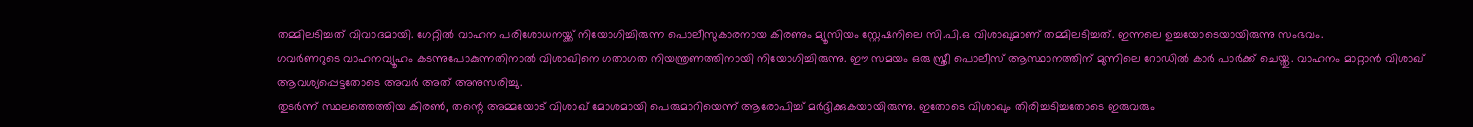തമ്മിലടിച്ചത് വിവാദമായി. ഗേറ്റിൽ വാഹന പരിശോധനയ്ക്ക് നിയോഗിച്ചിരുന്ന പൊലീസുകാരനായ കിരണും മ്യൂസിയം സ്റ്റേഷനിലെ സി.പി.ഒ വിശാഖുമാണ് തമ്മിലടിച്ചത്. ഇന്നലെ ഉച്ചയോടെയായിരുന്നു സംഭവം.
ഗവർണറുടെ വാഹനവ്യൂഹം കടന്നുപോകുന്നതിനാൽ വിശാഖിനെ ഗതാഗത നിയന്ത്രണത്തിനായി നിയോഗിച്ചിരുന്നു. ഈ സമയം ഒരു സ്ത്രീ പൊലീസ് ആസ്ഥാനത്തിന് മുന്നിലെ റോഡിൽ കാർ പാർക്ക് ചെയ്തു. വാഹനം മാറ്റാൻ വിശാഖ് ആവശ്യപ്പെട്ടതോടെ അവർ അത് അനുസരിച്ചു.
തുടർന്ന് സ്ഥലത്തെത്തിയ കിരൺ, തന്റെ അമ്മയോട് വിശാഖ് മോശമായി പെരുമാറിയെന്ന് ആരോപിച്ച് മർദ്ദിക്കുകയായിരുന്നു. ഇതോടെ വിശാഖും തിരിച്ചടിച്ചതോടെ ഇരുവരും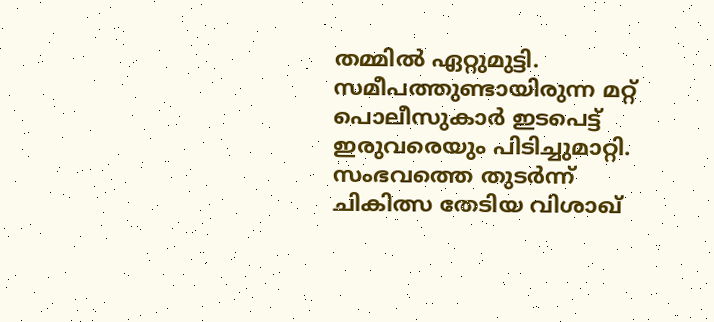തമ്മിൽ ഏറ്റുമുട്ടി. സമീപത്തുണ്ടായിരുന്ന മറ്റ് പൊലീസുകാർ ഇടപെട്ട് ഇരുവരെയും പിടിച്ചുമാറ്റി.
സംഭവത്തെ തുടർന്ന് ചികിത്സ തേടിയ വിശാഖ്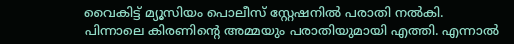വൈകിട്ട് മ്യൂസിയം പൊലീസ് സ്റ്റേഷനിൽ പരാതി നൽകി. പിന്നാലെ കിരണിന്റെ അമ്മയും പരാതിയുമായി എത്തി. എന്നാൽ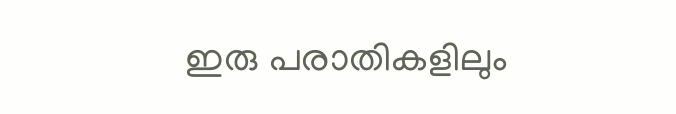ഇരു പരാതികളിലും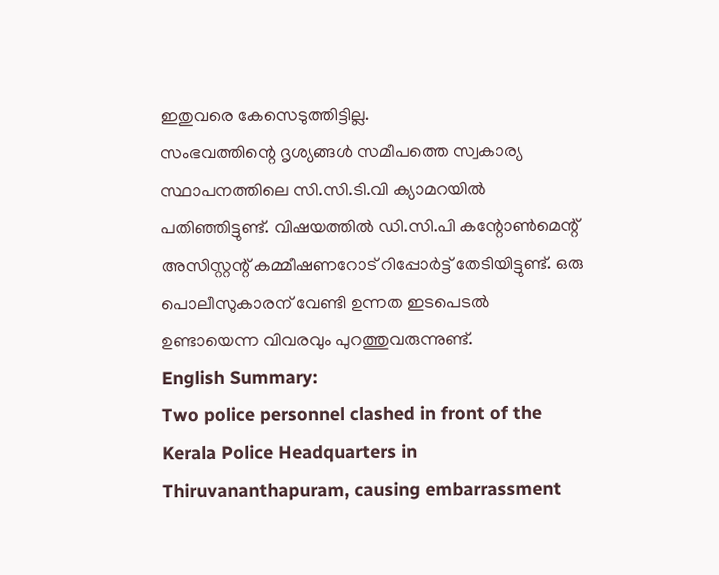ഇതുവരെ കേസെടുത്തിട്ടില്ല.
സംഭവത്തിന്റെ ദൃശ്യങ്ങൾ സമീപത്തെ സ്വകാര്യ സ്ഥാപനത്തിലെ സി.സി.ടി.വി ക്യാമറയിൽ പതിഞ്ഞിട്ടുണ്ട്. വിഷയത്തിൽ ഡി.സി.പി കന്റോൺമെന്റ് അസിസ്റ്റന്റ് കമ്മീഷണറോട് റിപ്പോർട്ട് തേടിയിട്ടുണ്ട്. ഒരു പൊലീസുകാരന് വേണ്ടി ഉന്നത ഇടപെടൽ ഉണ്ടായെന്ന വിവരവും പുറത്തുവരുന്നുണ്ട്.
English Summary:
Two police personnel clashed in front of the Kerala Police Headquarters in Thiruvananthapuram, causing embarrassment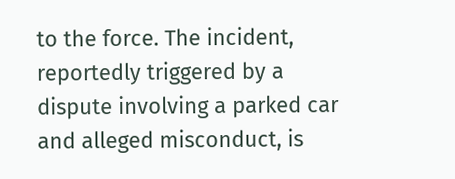to the force. The incident, reportedly triggered by a dispute involving a parked car and alleged misconduct, is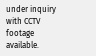under inquiry with CCTV footage available.